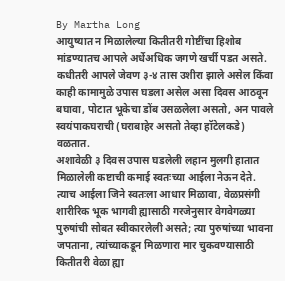By Martha Long
आयुष्यात न मिळालेल्या कितीतरी गोष्टींचा हिशोब मांडण्यातच आपले अर्धेअधिक जगणे खर्ची पडत असते. कधीतरी आपले जेवण ३-४ तास उशीरा झाले असेल किंवा काही कामामुळे उपास घडला असेल असा दिवस आठवून बघावा, पोटात भूकेचा डोंब उसळलेला असतो, अन पावले स्वयंपाकघराची (घराबाहेर असतो तेव्हा हॉटेलकडे) वळतात.
अशावेळी ३ दिवस उपास घडलेली लहान मुलगी हातात मिळालेली कष्टाची कमाई स्वतःच्या आईला नेऊन देते. त्याच आईला जिने स्वतःला आधार मिळावा, वेळप्रसंगी शारीरिक भूक भागवी ह्यासाठी गरजेनुसार वेगवेगळ्या पुरुषांची सोबत स्वीकारलेली असते; त्या पुरुषांच्या भावना जपताना, त्यांच्याकडून मिळणारा मार चुकवण्यासाठी कितीतरी वेळा ह्या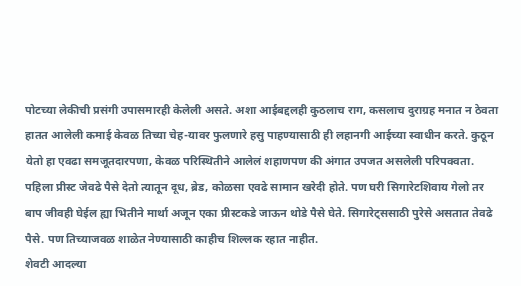पोटच्या लेकीची प्रसंगी उपासमारही केलेली असते. अशा आईबद्दलही कुठलाच राग, कसलाच दुराग्रह मनात न ठेवता हातत आलेली कमाई केवळ तिच्या चेह-यावर फुलणारे हसु पाहण्यासाठी ही लहानगी आईच्या स्वाधीन करते. कुठून येतो हा एवढा समजूतदारपणा, केवळ परिस्थितीने आलेलं शहाणपण की अंगात उपजत असलेली परिपक्वता.
पहिला प्रीस्ट जेवढे पैसे देतो त्यातून दूध, ब्रेड, कोळसा एवढे सामान खरेदी होते. पण घरी सिगारेटशिवाय गेलो तर बाप जीवही घेईल ह्या भितीने मार्था अजून एका प्रीस्टकडे जाऊन थोडे पैसे घेते. सिगारेट्ससाठी पुरेसे असतात तेवढे पैसे. पण तिच्याजवळ शाळेत नेण्यासाठी काहीच शिल्लक रहात नाहीत.
शेवटी आदल्या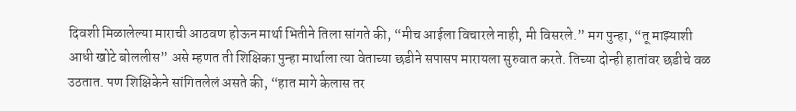दिवशी मिळालेल्या माराची आठवण होऊन मार्था भितीने तिला सांगते की, “मीच आईला विचारले नाही, मी विसरले.” मग पुन्हा, “तू माझ्याशी आधी खोटे बोललीस” असे म्हणत ती शिक्षिका पुन्हा मार्थाला त्या वेताच्या छडीने सपासप मारायला सुरुवात करते. तिच्या दोन्ही हातांवर छडीचे वळ उठतात. पण शिक्षिकेने सांगितलेलं असते की, “हात मागे केलास तर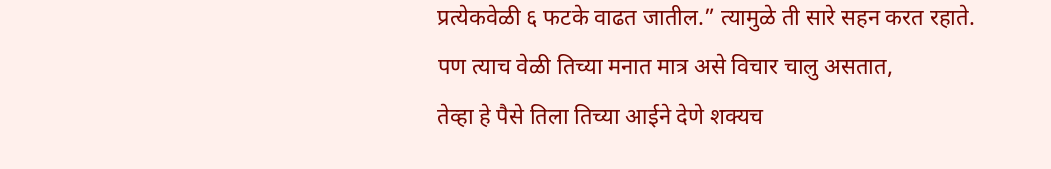प्रत्येकवेळी ६ फटके वाढत जातील.” त्यामुळे ती सारे सहन करत रहाते.
पण त्याच वेळी तिच्या मनात मात्र असे विचार चालु असतात,
तेव्हा हे पैसे तिला तिच्या आईने देणे शक्यच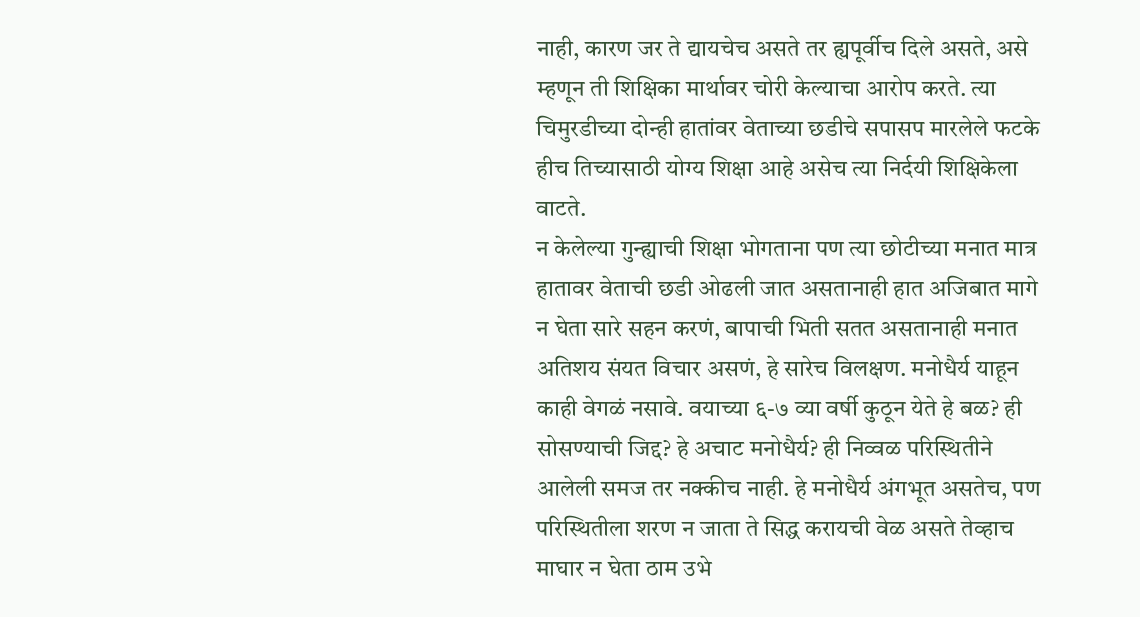नाही, कारण जर ते द्यायचेच असते तर ह्यपूर्वीच दिले असते, असे म्हणून ती शिक्षिका मार्थावर चोरी केल्याचा आरोप करते. त्या चिमुरडीच्या दोन्ही हातांवर वेताच्या छडीचे सपासप मारलेले फटके हीच तिच्यासाठी योग्य शिक्षा आहे असेच त्या निर्दयी शिक्षिकेला वाटते.
न केलेल्या गुन्ह्याची शिक्षा भोगताना पण त्या छोटीच्या मनात मात्र
हातावर वेताची छडी ओढली जात असतानाही हात अजिबात मागे न घेता सारे सहन करणं, बापाची भिती सतत असतानाही मनात अतिशय संयत विचार असणं, हे सारेच विलक्षण. मनोधैर्य याहून काही वेगळं नसावे. वयाच्या ६-७ व्या वर्षी कुठून येते हे बळ? ही सोसण्याची जिद्द? हे अचाट मनोधैर्य? ही निव्वळ परिस्थितीने आलेली समज तर नक्कीच नाही. हे मनोधैर्य अंगभूत असतेच, पण परिस्थितीला शरण न जाता ते सिद्ध करायची वेळ असते तेव्हाच माघार न घेता ठाम उभे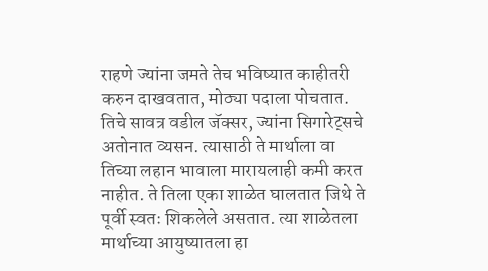राहणे ज्यांना जमते तेच भविष्यात काहीतरी करुन दाखवतात, मोठ्या पदाला पोचतात.
तिचे सावत्र वडील जॅक्सर, ज्यांना सिगारेट्सचे अतोनात व्यसन. त्यासाठी ते मार्थाला वा तिच्या लहान भावाला मारायलाही कमी करत नाहीत. ते तिला एका शाळेत घालतात जिथे ते पूर्वी स्वतः शिकलेले असतात. त्या शाळेतला मार्थाच्या आयुष्यातला हा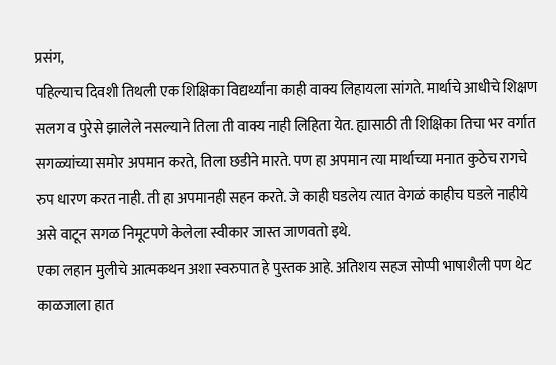प्रसंग,
पहिल्याच दिवशी तिथली एक शिक्षिका विद्यर्थ्यांना काही वाक्य लिहायला सांगते. मार्थाचे आधीचे शिक्षण सलग व पुरेसे झालेले नसल्याने तिला ती वाक्य नाही लिहिता येत. ह्यासाठी ती शिक्षिका तिचा भर वर्गात सगळ्यांच्या समोर अपमान करते, तिला छडीने मारते. पण हा अपमान त्या मार्थाच्या मनात कुठेच रागचे रुप धारण करत नाही. ती हा अपमानही सहन करते. जे काही घडलेय त्यात वेगळं काहीच घडले नाहीये असे वाटून सगळ निमूटपणे केलेला स्वीकार जास्त जाणवतो इथे.
एका लहान मुलीचे आत्मकथन अशा स्वरुपात हे पुस्तक आहे. अतिशय सहज सोप्पी भाषाशैली पण थेट काळजाला हात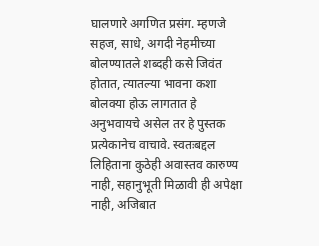घालणारे अगणित प्रसंग. म्हणजे सहज, साधे, अगदी नेहमीच्या बोलण्यातले शब्दही कसे जिवंत होतात, त्यातल्या भावना कशा बोलक्या होऊ लागतात हे अनुभवायचे असेल तर हे पुस्तक प्रत्येकानेच वाचावे. स्वतःबद्दल लिहिताना कुठेही अवास्तव कारुण्य नाही, सहानुभूती मिळावी ही अपेक्षा नाही, अजिबात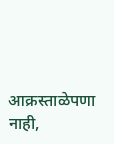आक्रस्ताळेपणा नाही,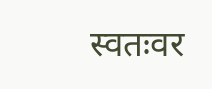स्वतःवर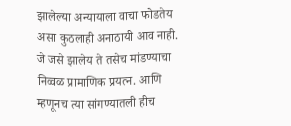झालेल्या अन्यायाला वाचा फोडतेय असा कुठलाही अनाठायी आव नाही. जे जसे झालेय ते तसेच मांडण्याचा निव्वळ प्रामाणिक प्रयत्न. आणि म्हणूनच त्या सांगण्यातली हीच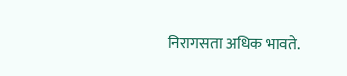निरागसता अधिक भावते.